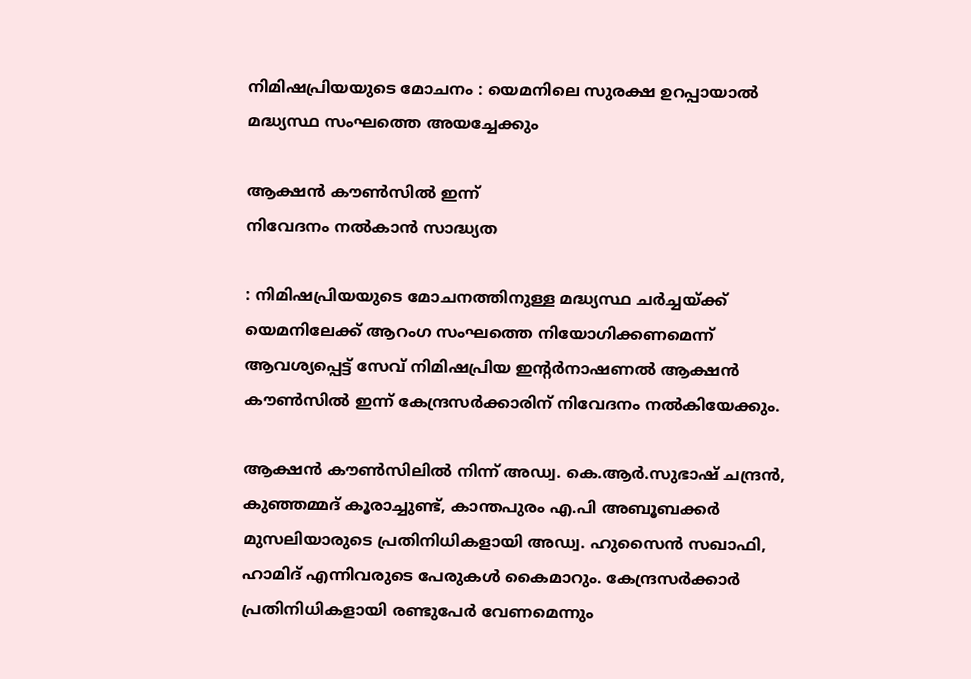നിമിഷപ്രിയയുടെ മോചനം : യെമനിലെ സുരക്ഷ ഉറപ്പായാൽ മദ്ധ്യസ്ഥ സംഘത്തെ അയച്ചേക്കും

ആക്ഷൻ കൗൺസിൽ ഇന്ന്
നിവേദനം നൽകാൻ സാദ്ധ്യത

: നിമിഷപ്രിയയുടെ മോചനത്തിനുള്ള മദ്ധ്യസ്ഥ ചർച്ചയ്‌ക്ക് യെമനിലേക്ക് ആറംഗ സംഘത്തെ നിയോഗിക്കണമെന്ന് ആവശ്യപ്പെട്ട് സേവ് നിമിഷപ്രിയ ഇന്റർനാഷണൽ ആക്ഷൻ കൗൺസിൽ ഇന്ന് കേന്ദ്രസർക്കാരിന് നിവേദനം നൽകിയേക്കും.

ആക്ഷൻ കൗൺസിലിൽ നിന്ന് അഡ്വ. കെ.ആർ.സുഭാഷ് ചന്ദ്രൻ, കുഞ്ഞമ്മദ് കൂരാച്ചുണ്ട്, കാന്തപുരം എ.പി അബൂബക്കർ മുസലിയാരുടെ പ്രതിനിധികളായി അഡ്വ. ഹുസൈൻ സഖാഫി, ഹാമിദ് എന്നിവരുടെ പേരുകൾ കൈമാറും. കേന്ദ്രസർക്കാർ പ്രതിനിധികളായി രണ്ടുപേർ വേണമെന്നും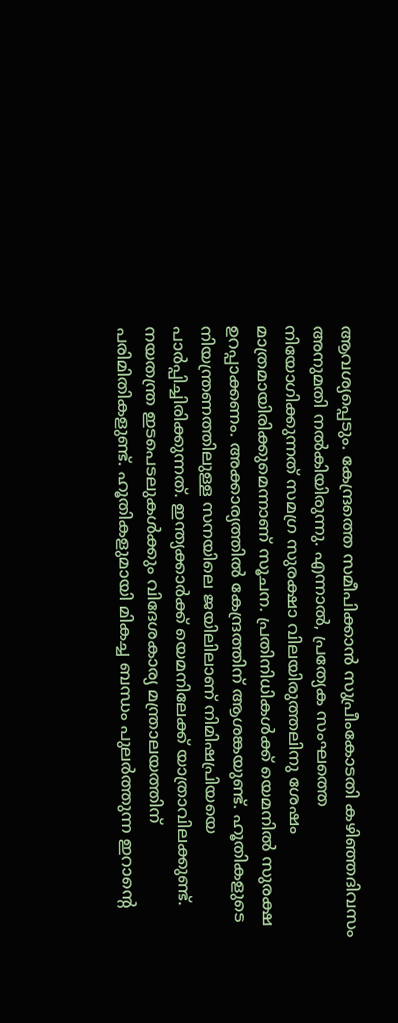ആവശ്യപ്പെടും. കേന്ദ്രത്തെ സമീപിക്കാൻ സുപ്രീംകോടതി കഴിഞ്ഞദിവസം അനുമതി നൽകിയിരുന്നു. എന്നാൽ, പ്രത്യേക സംഘത്തെ നിയോഗിക്കുന്നത് സമഗ്ര സുരക്ഷാ വിലയിരുത്തലിനു ശേഷം മാത്രമായിരിക്കുമെന്നാണ് സൂചന. പ്രതിനിധികൾക്ക് യെമനിൽ സുരക്ഷ ഉറപ്പാക്കണം. അക്കാര്യത്തിൽ കേന്ദ്രത്തിന് ആശങ്കയുണ്ട്. ഹൂതികളുടെ നിയന്ത്രണത്തിലുള്ള സനയിലെ ജയിലിലാണ് നിമിഷപ്രിയയെ പാർപ്പിച്ചിരിക്കുന്നത്. ഇന്ത്യക്കാർക്ക് യെമനിലേക്ക് യാത്രാവിലക്കുണ്ട്. നയതന്ത്ര ഇടപെടലുകൾക്കും വിദേശകാര്യ മന്ത്രാലയത്തിന് പരിമിതികളുണ്ട്. ഹൂതികളുമായി മികച്ച ബന്ധം പുലർത്തുന്ന ഇറാന്റെ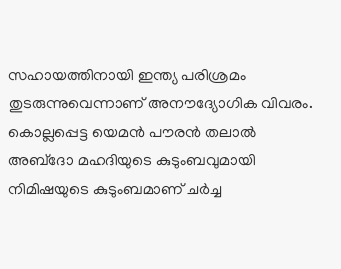സഹായത്തിനായി ഇന്ത്യ പരിശ്രമം തുടരുന്നുവെന്നാണ് അനൗദ്യോഗിക വിവരം. കൊല്ലപ്പെട്ട യെമൻ പൗരൻ തലാൽ അബ്‌‌ദോ മഹദിയുടെ കുടുംബവുമായി നിമിഷയുടെ കുടുംബമാണ് ചർച്ച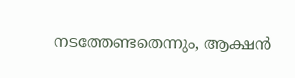നടത്തേണ്ടതെന്നും, ആക്ഷൻ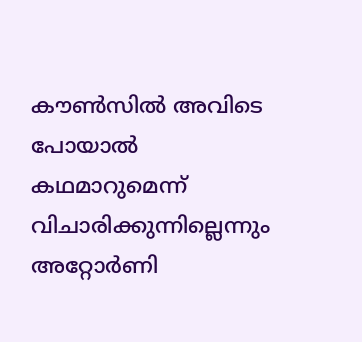കൗൺസിൽ അവിടെ പോയാൽ കഥമാറുമെന്ന് വിചാരിക്കുന്നില്ലെന്നും അറ്റോർണി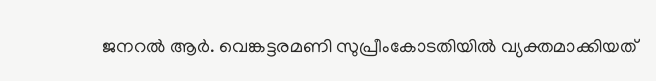ജനറൽ ആർ. വെങ്കട്ടരമണി സുപ്രീംകോടതിയിൽ വ്യക്തമാക്കിയത്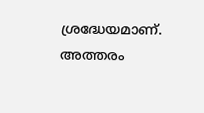ശ്രദ്ധേയമാണ്. അത്തരം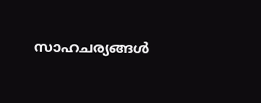സാഹചര്യങ്ങൾ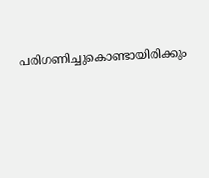പരിഗണിച്ചുകൊണ്ടായിരിക്കും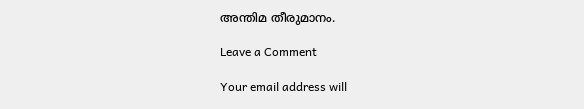അന്തിമ തീരുമാനം.

Leave a Comment

Your email address will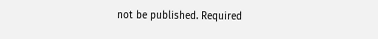not be published. Required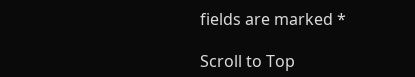fields are marked *

Scroll to Top